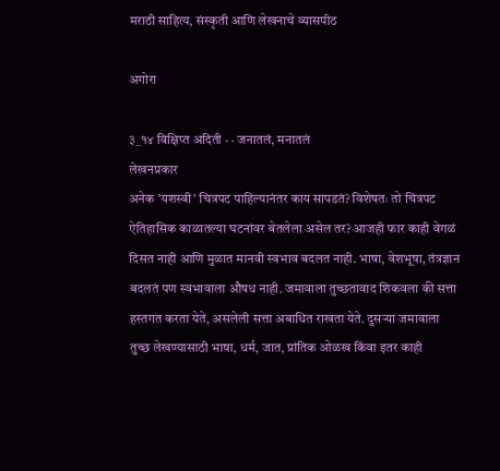मराठी साहित्य, संस्कृती आणि लेखनाचे व्यासपीठ

अगोरा

३_१४ विक्षिप्त अदिती · · जनातलं, मनातलं
लेखनप्रकार
अनेक 'यशस्वी' चित्रपट पाहिल्यानंतर काय सापडतं? विशेषतः तो चित्रपट ऐतिहासिक काळातल्या घटनांवर बेतलेला असेल तर? आजही फार काही वेगळं दिसत नाही आणि मुळात मानवी स्वभाव बदलत नाही. भाषा, वेशभूषा, तंत्रज्ञान बदलतं पण स्वभावाला औषध नाही. जमावाला तुच्छतावाद शिकवला की सत्ता हस्तगत करता येते, असलेली सत्ता अबाधित राखता येते. दुसर्‍या जमावाला तुच्छ लेखण्यासाठी भाषा, धर्म, जात, प्रांतिक ओळख किंवा इतर काही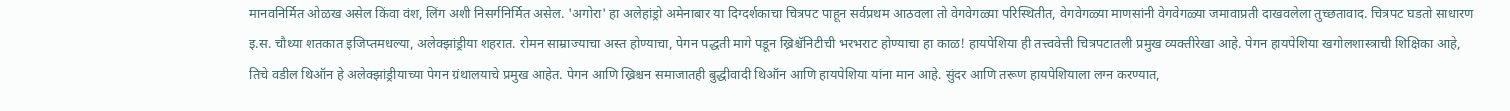मानवनिर्मित ओळख असेल किंवा वंश, लिंग अशी निसर्गनिर्मित असेल. 'अगोरा' हा अलेहांड्रो अमेनाबार या दिग्दर्शकाचा चित्रपट पाहून सर्वप्रथम आठवला तो वेगवेगळ्या परिस्थितीत, वेगवेगळ्या माणसांनी वेगवेगळ्या जमावाप्रती दाखवलेला तुच्छतावाद. चित्रपट घडतो साधारण इ.स. चौथ्या शतकात इजिप्तमधल्या, अलेक्झांड्रीया शहरात. रोमन साम्राज्याचा अस्त होण्याचा, पेगन पद्धती मागे पडून ख्रिश्चॅनिटीची भरभराट होण्याचा हा काळ! हायपेशिया ही तत्त्ववेत्ती चित्रपटातली प्रमुख व्यक्तीरेखा आहे. पेगन हायपेशिया खगोलशास्त्राची शिक्षिका आहे, तिचे वडील थिऑन हे अलेक्झांड्रीयाच्या पेगन ग्रंथालयाचे प्रमुख आहेत. पेगन आणि ख्रिश्चन समाजातही बुद्धीवादी थिऑन आणि हायपेशिया यांना मान आहे. सुंदर आणि तरूण हायपेशियाला लग्न करण्यात,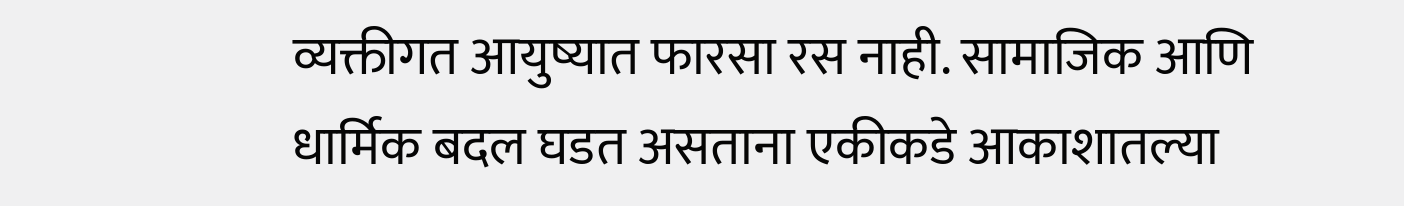व्यक्तीगत आयुष्यात फारसा रस नाही. सामाजिक आणि धार्मिक बदल घडत असताना एकीकडे आकाशातल्या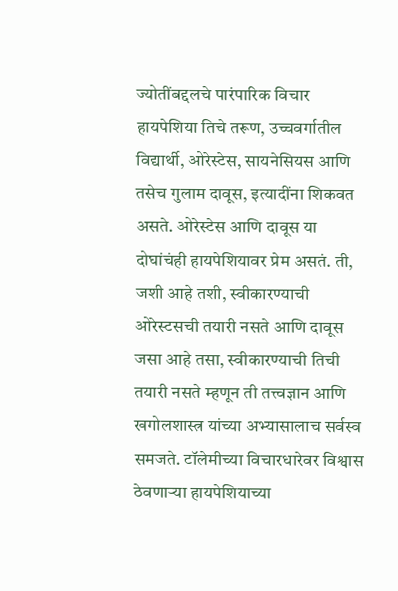ज्योतींबद्दलचे पारंपारिक विचार हायपेशिया तिचे तरूण, उच्चवर्गातील विद्यार्थी, ओरेस्टेस, सायनेसियस आणि तसेच गुलाम दावूस, इत्यादींना शिकवत असते. ओरेस्टेस आणि दावूस या दोघांचंही हायपेशियावर प्रेम असतं. ती, जशी आहे तशी, स्वीकारण्याची ओरेस्टसची तयारी नसते आणि दावूस जसा आहे तसा, स्वीकारण्याची तिची तयारी नसते म्हणून ती तत्त्वज्ञान आणि खगोलशास्त्र यांच्या अभ्यासालाच सर्वस्व समजते. टॉलेमीच्या विचारधारेवर विश्वास ठेवणार्‍या हायपेशियाच्या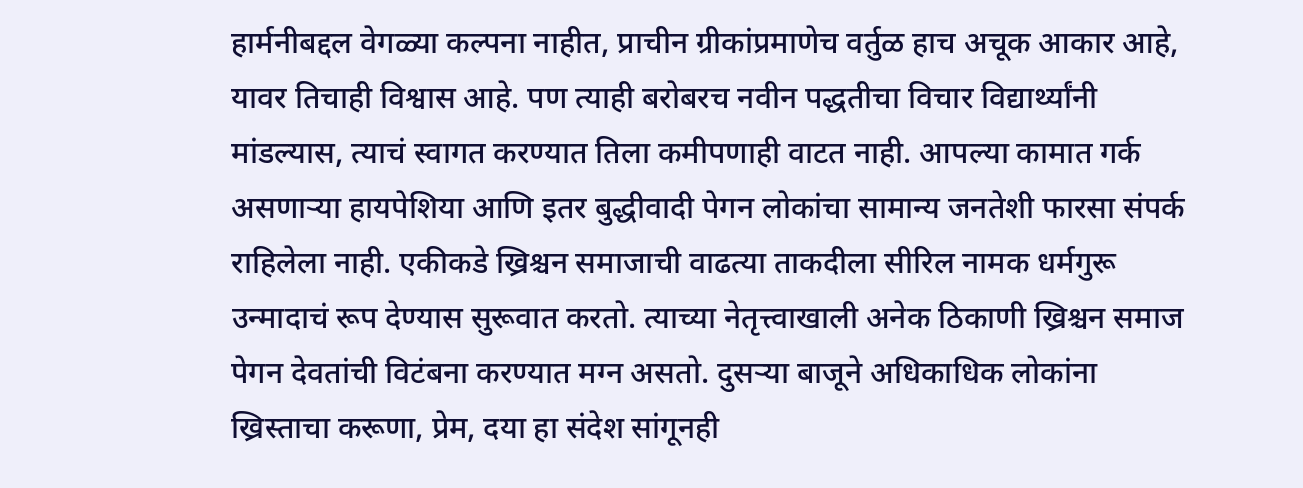हार्मनीबद्दल वेगळ्या कल्पना नाहीत, प्राचीन ग्रीकांप्रमाणेच वर्तुळ हाच अचूक आकार आहे, यावर तिचाही विश्वास आहे. पण त्याही बरोबरच नवीन पद्धतीचा विचार विद्यार्थ्यांनी मांडल्यास, त्याचं स्वागत करण्यात तिला कमीपणाही वाटत नाही. आपल्या कामात गर्क असणार्‍या हायपेशिया आणि इतर बुद्धीवादी पेगन लोकांचा सामान्य जनतेशी फारसा संपर्क राहिलेला नाही. एकीकडे ख्रिश्चन समाजाची वाढत्या ताकदीला सीरिल नामक धर्मगुरू उन्मादाचं रूप देण्यास सुरूवात करतो. त्याच्या नेतृत्त्वाखाली अनेक ठिकाणी ख्रिश्चन समाज पेगन देवतांची विटंबना करण्यात मग्न असतो. दुसर्‍या बाजूने अधिकाधिक लोकांना ख्रिस्ताचा करूणा, प्रेम, दया हा संदेश सांगूनही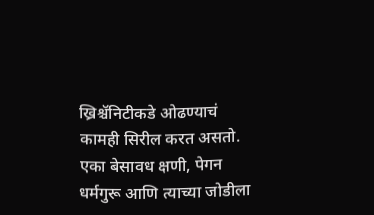ख्रिश्चॅनिटीकडे ओढण्याचं कामही सिरील करत असतो. एका बेसावध क्षणी, पेगन धर्मगुरू आणि त्याच्या जोडीला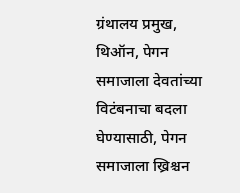ग्रंथालय प्रमुख, थिऑन, पेगन समाजाला देवतांच्या विटंबनाचा बदला घेण्यासाठी, पेगन समाजाला ख्रिश्चन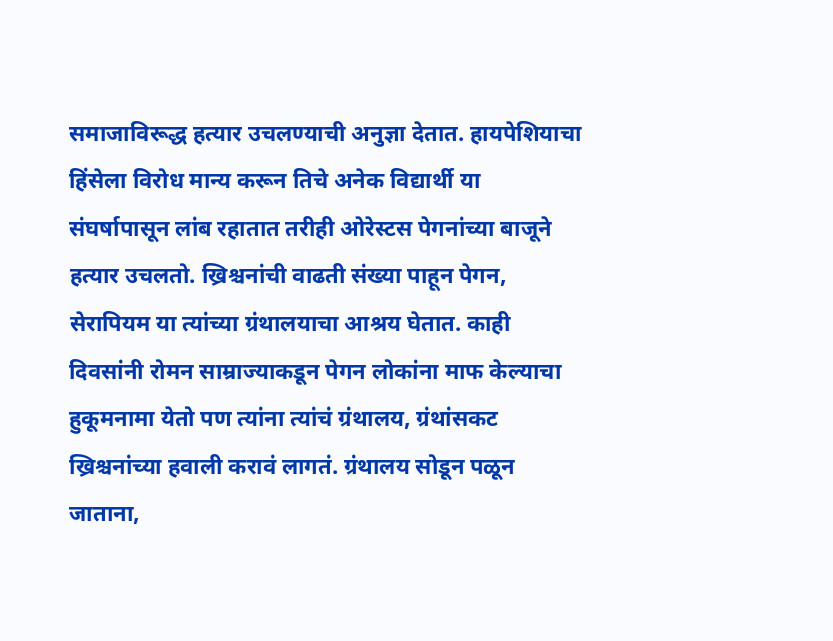समाजाविरूद्ध हत्यार उचलण्याची अनुज्ञा देतात. हायपेशियाचा हिंसेला विरोध मान्य करून तिचे अनेक विद्यार्थी या संघर्षापासून लांब रहातात तरीही ओरेस्टस पेगनांच्या बाजूने हत्यार उचलतो. ख्रिश्चनांची वाढती संख्या पाहून पेगन, सेरापियम या त्यांच्या ग्रंथालयाचा आश्रय घेतात. काही दिवसांनी रोमन साम्राज्याकडून पेगन लोकांना माफ केल्याचा हुकूमनामा येतो पण त्यांना त्यांचं ग्रंथालय, ग्रंथांसकट ख्रिश्चनांच्या हवाली करावं लागतं. ग्रंथालय सोडून पळून जाताना,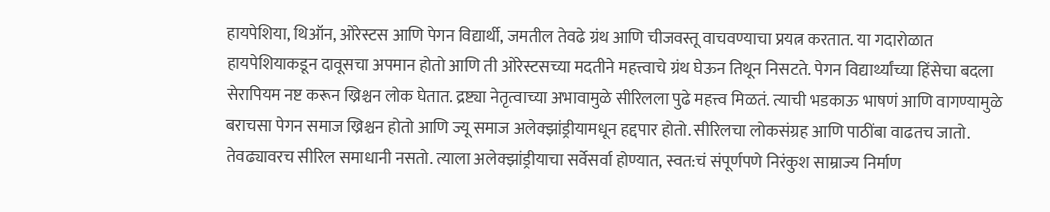हायपेशिया, थिऑन, ओरेस्टस आणि पेगन विद्यार्थी, जमतील तेवढे ग्रंथ आणि चीजवस्तू वाचवण्याचा प्रयत्न करतात. या गदारोळात हायपेशियाकडून दावूसचा अपमान होतो आणि ती ओरेस्टसच्या मदतीने महत्त्वाचे ग्रंथ घेऊन तिथून निसटते. पेगन विद्यार्थ्यांच्या हिंसेचा बदला सेरापियम नष्ट करून ख्रिश्चन लोक घेतात. द्रष्ट्या नेतृत्वाच्या अभावामुळे सीरिलला पुढे महत्त्व मिळतं. त्याची भडकाऊ भाषणं आणि वागण्यामुळे बराचसा पेगन समाज ख्रिश्चन होतो आणि ज्यू समाज अलेक्झांड्रीयामधून हद्दपार होतो. सीरिलचा लोकसंग्रह आणि पाठींबा वाढतच जातो. तेवढ्यावरच सीरिल समाधानी नसतो. त्याला अलेक्झांड्रीयाचा सर्वेसर्वा होण्यात, स्वत:चं संपूर्णपणे निरंकुश साम्राज्य निर्माण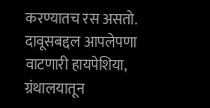करण्यातच रस असतो. दावूसबद्दल आपलेपणा वाटणारी हायपेशिया, ग्रंथालयातून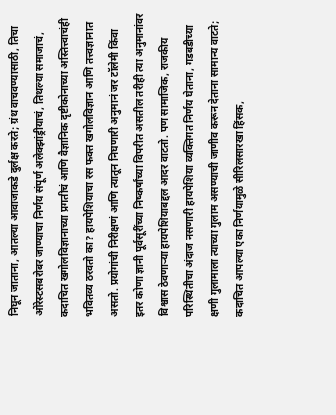निघून जाताना, आतल्या आवाजाकडे दुर्लक्ष करते; ग्रंथ वाचवण्यासाठी, तिचा ओरेस्टसबरोबर जाण्याचा निर्णय संपूर्ण अलेक्झांड्रीयाचं, तिथल्या समाजाचं, कदाचित खगोलविज्ञानाच्या प्रगतीचं आणि वैज्ञानिक दृष्टीकोनाच्या अस्तित्त्वाचंही भवितव्य ठरवतो का? हायपेशियाचा रस फक्त खगोलविज्ञान आणि तत्त्वज्ञानात असतो. प्रयोगांची निरीक्षणं आणि त्यातून निघणारी अनुमानं जर टॉलेमी किंवा इतर कोणा ज्ञानी पूर्वसूरींच्या निष्कर्षांच्या विपरीत असतील तरीही त्या अनुमानांवर विश्वास ठेवणार्‍या हायपेशियाबद्दल आदर वाटतो. पण सामाजिक, राजकीय परिस्थितीचा अंदाज नसणारी हायपेशिया व्यक्तिगत निर्णय घेताना, गडबडीच्या क्षणी गुलामाला त्याच्या गुलाम असण्याची जाणीव करून देताना सामान्य वाटते; कदाचित आपल्या एका निर्णयामुळे सीरिलसारखा हिंसक,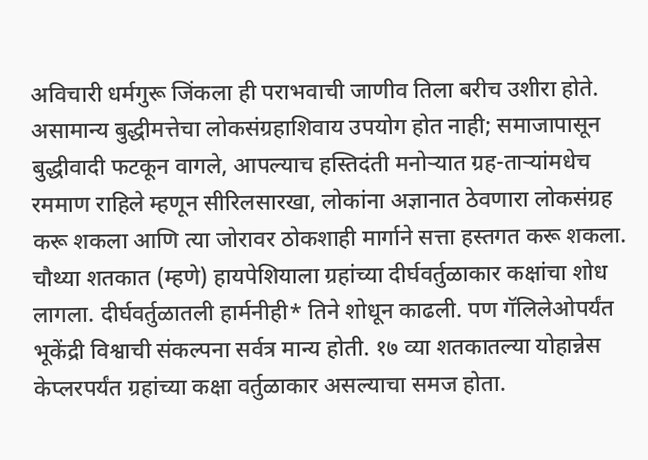अविचारी धर्मगुरू जिंकला ही पराभवाची जाणीव तिला बरीच उशीरा होते. असामान्य बुद्धीमत्तेचा लोकसंग्रहाशिवाय उपयोग होत नाही; समाजापासून बुद्धीवादी फटकून वागले, आपल्याच हस्तिदंती मनोर्‍यात ग्रह-तार्‍यांमधेच रममाण राहिले म्हणून सीरिलसारखा, लोकांना अज्ञानात ठेवणारा लोकसंग्रह करू शकला आणि त्या जोरावर ठोकशाही मार्गाने सत्ता हस्तगत करू शकला. चौथ्या शतकात (म्हणे) हायपेशियाला ग्रहांच्या दीर्घवर्तुळाकार कक्षांचा शोध लागला. दीर्घवर्तुळातली हार्मनीही* तिने शोधून काढली. पण गॅलिलेओपर्यंत भूकेंद्री विश्वाची संकल्पना सर्वत्र मान्य होती. १७ व्या शतकातल्या योहान्नेस केप्लरपर्यंत ग्रहांच्या कक्षा वर्तुळाकार असल्याचा समज होता.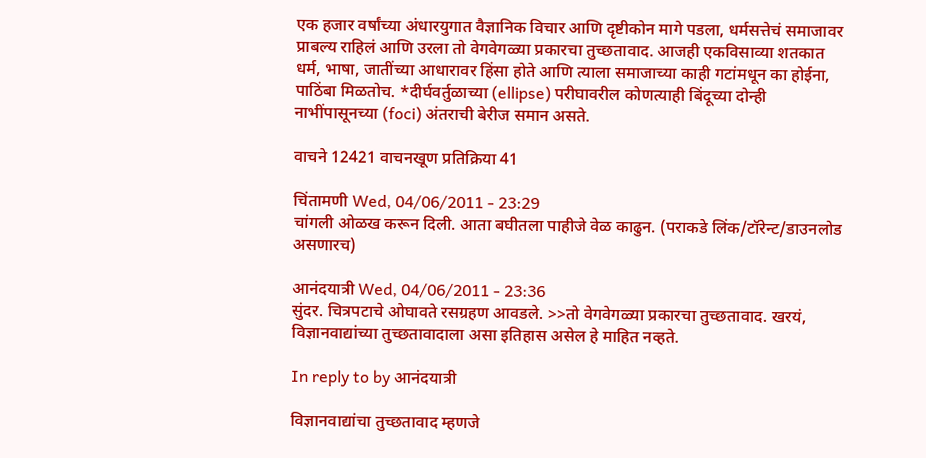एक हजार वर्षांच्या अंधारयुगात वैज्ञानिक विचार आणि दृष्टीकोन मागे पडला, धर्मसत्तेचं समाजावर प्राबल्य राहिलं आणि उरला तो वेगवेगळ्या प्रकारचा तुच्छतावाद. आजही एकविसाव्या शतकात धर्म, भाषा, जातींच्या आधारावर हिंसा होते आणि त्याला समाजाच्या काही गटांमधून का होईना, पाठिंबा मिळतोच. *दीर्घवर्तुळाच्या (ellipse) परीघावरील कोणत्याही बिंदूच्या दोन्ही नाभींपासूनच्या (foci) अंतराची बेरीज समान असते.

वाचने 12421 वाचनखूण प्रतिक्रिया 41

चिंतामणी Wed, 04/06/2011 - 23:29
चांगली ओळख करून दिली. आता बघीतला पाहीजे वेळ काढुन. (पराकडे लिंक/टॉरेन्ट/डाउनलोड असणारच)

आनंदयात्री Wed, 04/06/2011 - 23:36
सुंदर. चित्रपटाचे ओघावते रसग्रहण आवडले. >>तो वेगवेगळ्या प्रकारचा तुच्छतावाद. खरयं, विज्ञानवाद्यांच्या तुच्छतावादाला असा इतिहास असेल हे माहित नव्हते.

In reply to by आनंदयात्री

विज्ञानवाद्यांचा तुच्छतावाद म्हणजे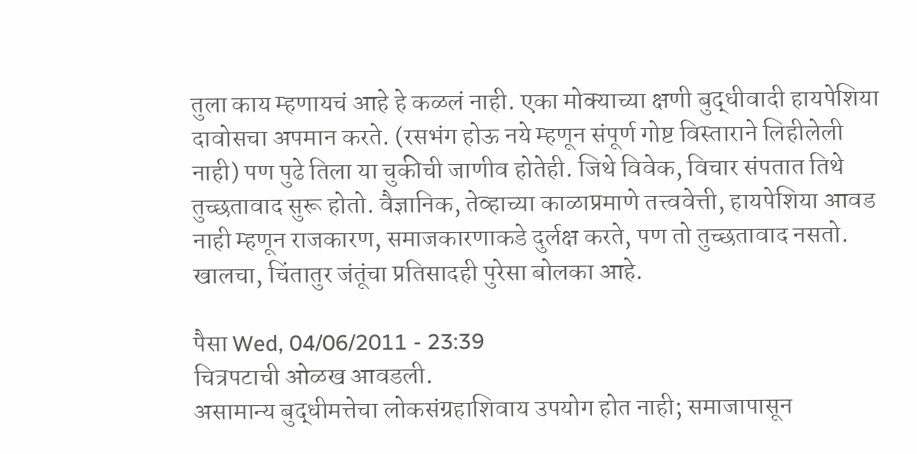तुला काय म्हणायचं आहे हे कळलं नाही. एका मोक्याच्या क्षणी बुद्धीवादी हायपेशिया दावोसचा अपमान करते. (रसभंग होऊ नये म्हणून संपूर्ण गोष्ट विस्ताराने लिहीलेली नाही) पण पुढे तिला या चुकीची जाणीव होतेही. जिथे विवेक, विचार संपतात तिथे तुच्छतावाद सुरू होतो. वैज्ञानिक, तेव्हाच्या काळाप्रमाणे तत्त्ववेत्ती, हायपेशिया आवड नाही म्हणून राजकारण, समाजकारणाकडे दुर्लक्ष करते, पण तो तुच्छतावाद नसतो. खालचा, चिंतातुर जंतूंचा प्रतिसादही पुरेसा बोलका आहे.

पैसा Wed, 04/06/2011 - 23:39
चित्रपटाची ओळख आवडली.
असामान्य बुद्धीमत्तेचा लोकसंग्रहाशिवाय उपयोग होत नाही; समाजापासून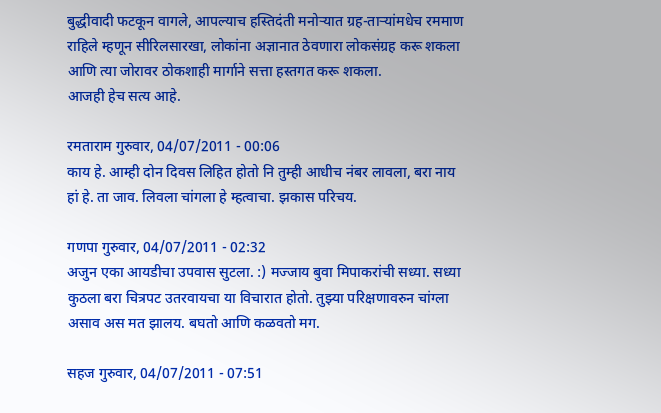बुद्धीवादी फटकून वागले, आपल्याच हस्तिदंती मनोर्‍यात ग्रह-तार्‍यांमधेच रममाण राहिले म्हणून सीरिलसारखा, लोकांना अज्ञानात ठेवणारा लोकसंग्रह करू शकला आणि त्या जोरावर ठोकशाही मार्गाने सत्ता हस्तगत करू शकला.
आजही हेच सत्य आहे.

रमताराम गुरुवार, 04/07/2011 - 00:06
काय हे. आम्ही दोन दिवस लिहित होतो नि तुम्ही आधीच नंबर लावला, बरा नाय हां हे. ता जाव. लिवला चांगला हे म्हत्वाचा. झकास परिचय.

गणपा गुरुवार, 04/07/2011 - 02:32
अजुन एका आयडीचा उपवास सुटला. :) मज्जाय बुवा मिपाकरांची सध्या. सध्या कुठला बरा चित्रपट उतरवायचा या विचारात होतो. तुझ्या परिक्षणावरुन चांग्ला असाव अस मत झालय. बघतो आणि कळवतो मग.

सहज गुरुवार, 04/07/2011 - 07:51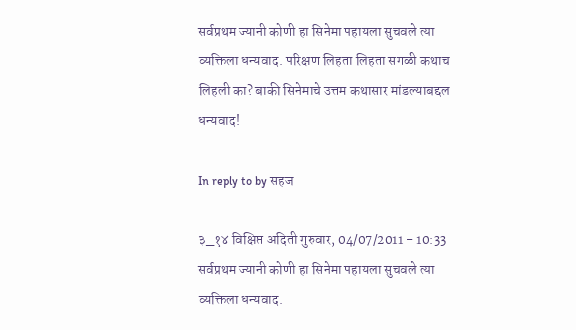सर्वप्रथम ज्यानी कोणी हा सिनेमा पहायला सुचवले त्या व्यक्तिला धन्यवाद. परिक्षण लिहता लिहता सगळी कथाच लिहली का? बाकी सिनेमाचे उत्तम कथासार मांडल्याबद्दल धन्यवाद!

In reply to by सहज

३_१४ विक्षिप्त अदिती गुरुवार, 04/07/2011 - 10:33
सर्वप्रथम ज्यानी कोणी हा सिनेमा पहायला सुचवले त्या व्यक्तिला धन्यवाद.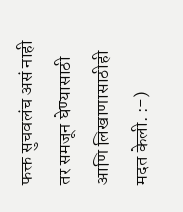फक्त सुचवलंच असं नाही तर समजून घेण्यासाठी आणि लिखाणासाठीही मदत केली. :-)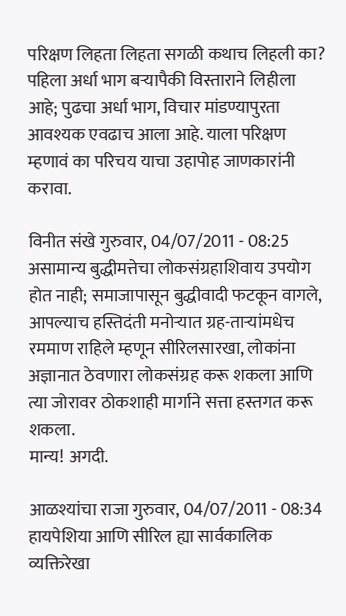परिक्षण लिहता लिहता सगळी कथाच लिहली का?
पहिला अर्धा भाग बर्‍यापैकी विस्ताराने लिहीला आहे; पुढचा अर्धा भाग, विचार मांडण्यापुरता आवश्यक एवढाच आला आहे. याला परिक्षण म्हणावं का परिचय याचा उहापोह जाणकारांनी करावा.

विनीत संखे गुरुवार, 04/07/2011 - 08:25
असामान्य बुद्धीमत्तेचा लोकसंग्रहाशिवाय उपयोग होत नाही; समाजापासून बुद्धीवादी फटकून वागले, आपल्याच हस्तिदंती मनोर्‍यात ग्रह-तार्‍यांमधेच रममाण राहिले म्हणून सीरिलसारखा, लोकांना अज्ञानात ठेवणारा लोकसंग्रह करू शकला आणि त्या जोरावर ठोकशाही मार्गाने सत्ता हस्तगत करू शकला.
मान्य! अगदी.

आळश्यांचा राजा गुरुवार, 04/07/2011 - 08:34
हायपेशिया आणि सीरिल ह्या सार्वकालिक व्यक्तिरेखा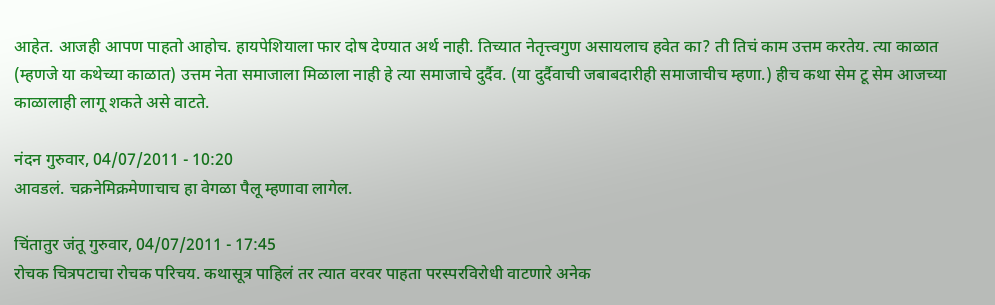आहेत. आजही आपण पाहतो आहोच. हायपेशियाला फार दोष देण्यात अर्थ नाही. तिच्यात नेतृत्त्वगुण असायलाच हवेत का? ती तिचं काम उत्तम करतेय. त्या काळात (म्हणजे या कथेच्या काळात) उत्तम नेता समाजाला मिळाला नाही हे त्या समाजाचे दुर्दैव. (या दुर्दैवाची जबाबदारीही समाजाचीच म्हणा.) हीच कथा सेम टू सेम आजच्या काळालाही लागू शकते असे वाटते.

नंदन गुरुवार, 04/07/2011 - 10:20
आवडलं. चक्रनेमिक्रमेणाचाच हा वेगळा पैलू म्हणावा लागेल.

चिंतातुर जंतू गुरुवार, 04/07/2011 - 17:45
रोचक चित्रपटाचा रोचक परिचय. कथासूत्र पाहिलं तर त्यात वरवर पाहता परस्परविरोधी वाटणारे अनेक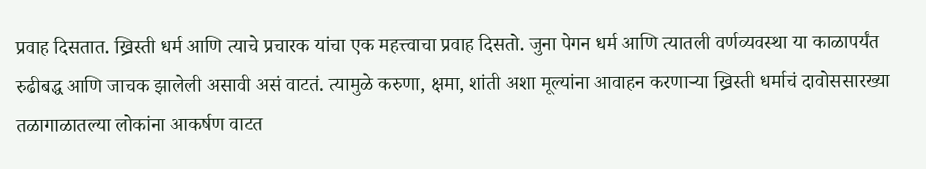प्रवाह दिसतात. ख्रिस्ती धर्म आणि त्याचे प्रचारक यांचा एक महत्त्वाचा प्रवाह दिसतो. जुना पेगन धर्म आणि त्यातली वर्णव्यवस्था या काळापर्यंत रुढीबद्ध आणि जाचक झालेली असावी असं वाटतं. त्यामुळे करुणा, क्षमा, शांती अशा मूल्यांना आवाहन करणाऱ्या ख्रिस्ती धर्माचं दावोससारख्या तळागाळातल्या लोकांना आकर्षण वाटत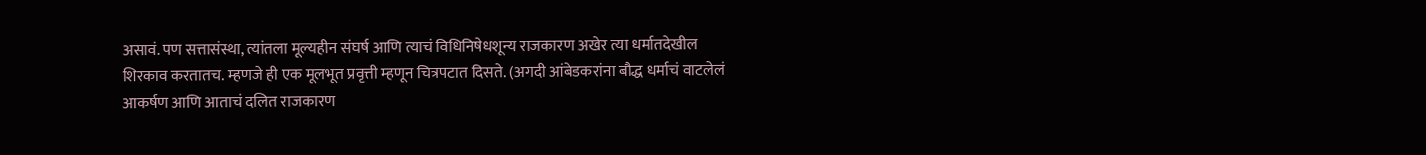असावं. पण सत्तासंस्था, त्यांतला मूल्यहीन संघर्ष आणि त्याचं विधिनिषेधशून्य राजकारण अखेर त्या धर्मातदेखील शिरकाव करतातच. म्हणजे ही एक मूलभूत प्रवृत्ती म्हणून चित्रपटात दिसते. (अगदी आंबेडकरांना बौद्ध धर्माचं वाटलेलं आकर्षण आणि आताचं दलित राजकारण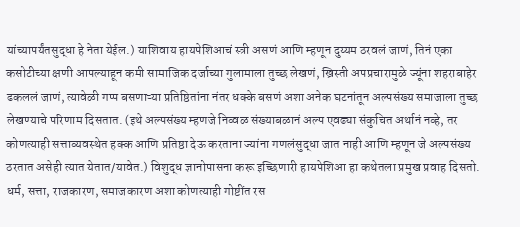यांच्यापर्यंतसुद्धा हे नेता येईल.) याशिवाय हायपेशिआचं स्त्री असणं आणि म्हणून दुय्यम ठरवलं जाणं, तिनं एका कसोटीच्या क्षणी आपल्याहून कमी सामाजिक दर्जाच्या गुलामाला तुच्छ लेखणं, ख्रिस्ती अपप्रचारामुळे ज्यूंना शहराबाहेर ढकललं जाणं, त्यावेळी गप्प बसणाऱ्या प्रतिष्ठितांना नंतर धक्के बसणं अशा अनेक घटनांतून अल्पसंख्य समाजाला तुच्छ लेखण्याचे परिणाम दिसतात. (इथे अल्पसंख्य म्हणजे निव्वळ संख्याबळानं अल्प एवढ्या संकुचित अर्थानं नव्हे, तर कोणत्याही सत्ताव्यवस्थेत हक्क आणि प्रतिष्ठा देऊ करताना ज्यांना गणलंसुद्धा जात नाही आणि म्हणून जे अल्पसंख्य ठरतात असेही त्यात येतात/यावेत.) विशुद्ध ज्ञानोपासना करू इच्छिणारी हायपेशिआ हा कथेतला प्रमुख प्रवाह दिसतो. धर्म, सत्ता, राजकारण, समाजकारण अशा कोणत्याही गोष्टींत रस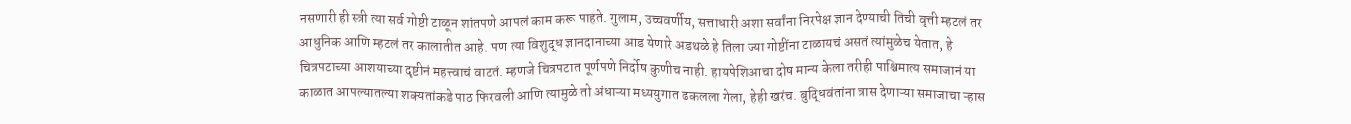नसणारी ही स्त्री त्या सर्व गोष्टी टाळून शांतपणे आपलं काम करू पाहते. गुलाम, उच्चवर्णीय, सत्ताधारी अशा सर्वांना निरपेक्ष ज्ञान देण्याची तिची वृत्ती म्हटलं तर आधुनिक आणि म्हटलं तर कालातीत आहे. पण त्या विशुद्ध ज्ञानदानाच्या आड येणारे अडथळे हे तिला ज्या गोष्टींना टाळायचं असतं त्यांमुळेच येतात, हे चित्रपटाच्या आशयाच्या दृष्टीनं महत्त्वाचं वाटतं. म्हणजे चित्रपटात पूर्णपणे निर्दोष कुणीच नाही. हायपेशिआचा दोष मान्य केला तरीही पाश्चिमात्य समाजानं या काळात आपल्यातल्या शक्यतांकडे पाठ फिरवली आणि त्यामुळे तो अंधाऱ्या मध्ययुगात ढकलला गेला, हेही खरंच. बुद्धिवंतांना त्रास देणाऱ्या समाजाचा ऱ्हास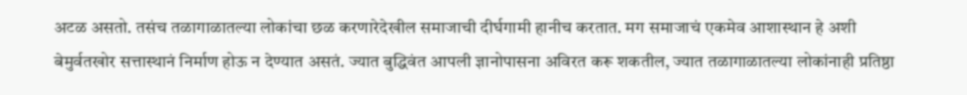अटळ असतो. तसंच तळागाळातल्या लोकांचा छळ करणारेदेखील समाजाची दीर्घगामी हानीच करतात. मग समाजाचं एकमेव आशास्थान हे अशी बेमुर्वतखोर सत्तास्थानं निर्माण होऊ न देण्यात असतं. ज्यात बुद्धिवंत आपली ज्ञानोपासना अविरत करू शकतील, ज्यात तळागाळातल्या लोकांनाही प्रतिष्ठा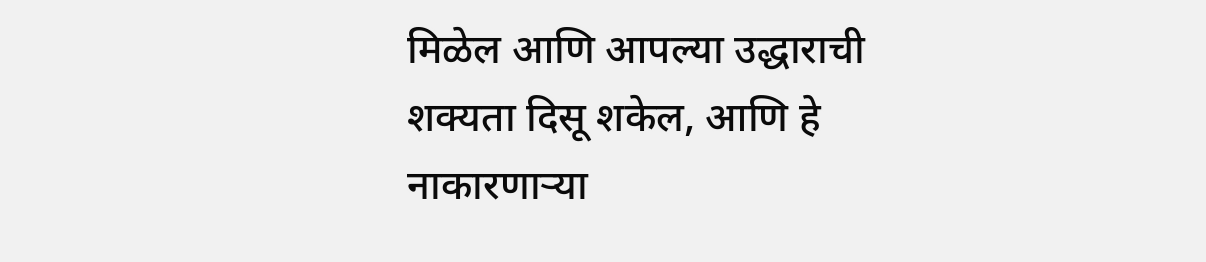मिळेल आणि आपल्या उद्धाराची शक्यता दिसू शकेल, आणि हे नाकारणाऱ्या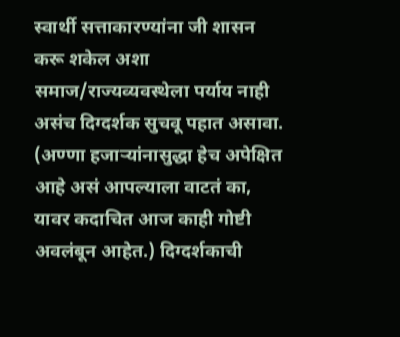स्वार्थी सत्ताकारण्यांना जी शासन करू शकेल अशा समाज/राज्यव्यवस्थेला पर्याय नाही असंच दिग्दर्शक सुचवू पहात असावा. (अण्णा हजार्‍यांनासुद्धा हेच अपेक्षित आहे असं आपल्याला वाटतं का, यावर कदाचित आज काही गोष्टी अवलंबून आहेत.) दिग्दर्शकाची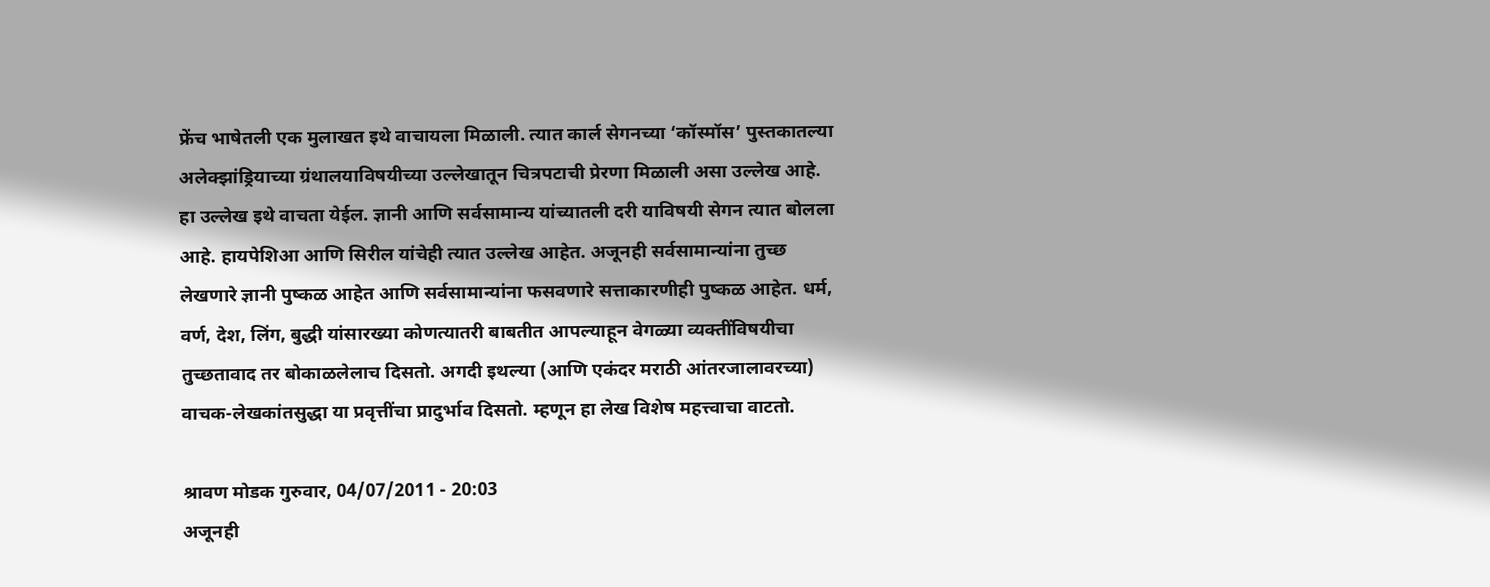फ्रेंच भाषेतली एक मुलाखत इथे वाचायला मिळाली. त्यात कार्ल सेगनच्या ‘कॉस्मॉस’ पुस्तकातल्या अलेक्झांड्रियाच्या ग्रंथालयाविषयीच्या उल्लेखातून चित्रपटाची प्रेरणा मिळाली असा उल्लेख आहे. हा उल्लेख इथे वाचता येईल. ज्ञानी आणि सर्वसामान्य यांच्यातली दरी याविषयी सेगन त्यात बोलला आहे. हायपेशिआ आणि सिरील यांचेही त्यात उल्लेख आहेत. अजूनही सर्वसामान्यांना तुच्छ लेखणारे ज्ञानी पुष्कळ आहेत आणि सर्वसामान्यांना फसवणारे सत्ताकारणीही पुष्कळ आहेत. धर्म, वर्ण, देश, लिंग, बुद्धी यांसारख्या कोणत्यातरी बाबतीत आपल्याहून वेगळ्या व्यक्तींविषयीचा तुच्छतावाद तर बोकाळलेलाच दिसतो. अगदी इथल्या (आणि एकंदर मराठी आंतरजालावरच्या) वाचक-लेखकांतसुद्धा या प्रवृत्तींचा प्रादुर्भाव दिसतो. म्हणून हा लेख विशेष महत्त्वाचा वाटतो.

श्रावण मोडक गुरुवार, 04/07/2011 - 20:03
अजूनही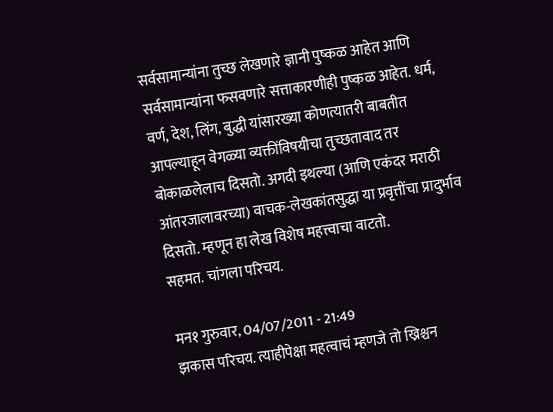सर्वसामान्यांना तुच्छ लेखणारे ज्ञानी पुष्कळ आहेत आणि सर्वसामान्यांना फसवणारे सत्ताकारणीही पुष्कळ आहेत. धर्म, वर्ण, देश, लिंग, बुद्धी यांसारख्या कोणत्यातरी बाबतीत आपल्याहून वेगळ्या व्यक्तींविषयीचा तुच्छतावाद तर बोकाळलेलाच दिसतो. अगदी इथल्या (आणि एकंदर मराठी आंतरजालावरच्या) वाचक-लेखकांतसुद्धा या प्रवृत्तींचा प्रादुर्भाव दिसतो. म्हणून हा लेख विशेष महत्त्वाचा वाटतो.
सहमत. चांगला परिचय.

मन१ गुरुवार, 04/07/2011 - 21:49
झकास परिचय. त्याहीपेक्षा महत्वाचं म्हणजे तो ख्रिश्चन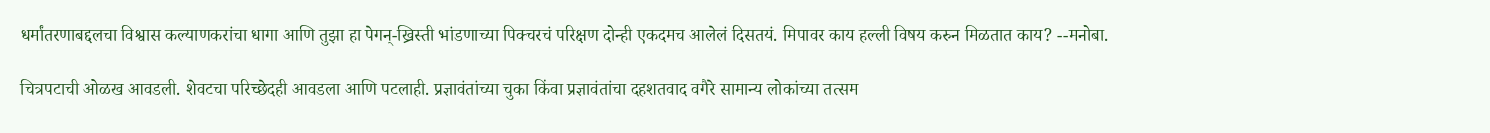धर्मांतरणाबद्दलचा विश्वास कल्याणकरांचा धागा आणि तुझा हा पेगन्-ख्रिस्ती भांडणाच्या पिक्चरचं परिक्षण दोन्ही एकदमच आलेलं दिसतयं. मिपावर काय हल्ली विषय करुन मिळतात काय? --मनोबा.

चित्रपटाची ओळख आवडली. शेवटचा परिच्छेदही आवडला आणि पटलाही. प्रज्ञावंतांच्या चुका किंवा प्रज्ञावंतांचा दहशतवाद वगैरे सामान्य लोकांच्या तत्सम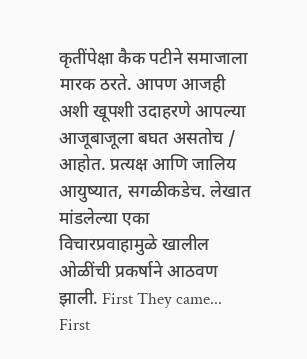कृतींपेक्षा कैक पटीने समाजाला मारक ठरते. आपण आजही अशी खूपशी उदाहरणे आपल्या आजूबाजूला बघत असतोच / आहोत. प्रत्यक्ष आणि जालिय आयुष्यात, सगळीकडेच. लेखात मांडलेल्या एका विचारप्रवाहामुळे खालील ओळींची प्रकर्षाने आठवण झाली. First They came... First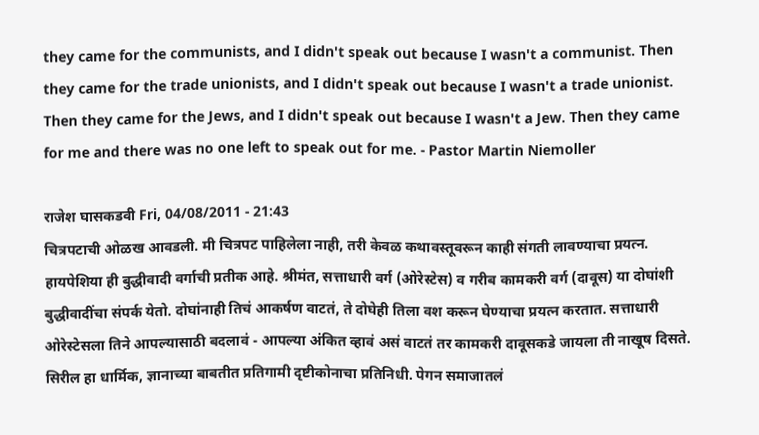they came for the communists, and I didn't speak out because I wasn't a communist. Then they came for the trade unionists, and I didn't speak out because I wasn't a trade unionist. Then they came for the Jews, and I didn't speak out because I wasn't a Jew. Then they came for me and there was no one left to speak out for me. - Pastor Martin Niemoller

राजेश घासकडवी Fri, 04/08/2011 - 21:43
चित्रपटाची ओळख आवडली. मी चित्रपट पाहिलेला नाही, तरी केवळ कथावस्तूवरून काही संगती लावण्याचा प्रयत्न. हायपेशिया ही बुद्धीवादी वर्गाची प्रतीक आहे. श्रीमंत, सत्ताधारी वर्ग (ओरेस्टेस) व गरीब कामकरी वर्ग (दावूस) या दोघांशी बुद्धीवादींचा संपर्क येतो. दोघांनाही तिचं आकर्षण वाटतं, ते दोघेही तिला वश करून घेण्याचा प्रयत्न करतात. सत्ताधारी ओरेस्टेसला तिने आपल्यासाठी बदलावं - आपल्या अंकित व्हावं असं वाटतं तर कामकरी दावूसकडे जायला ती नाखूष दिसते. सिरील हा धार्मिक, ज्ञानाच्या बाबतीत प्रतिगामी दृष्टीकोनाचा प्रतिनिधी. पेगन समाजातलं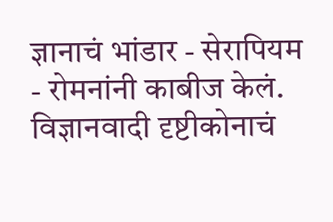ज्ञानाचं भांडार - सेरापियम - रोमनांनी काबीज केलं. विज्ञानवादी दृष्टीकोनाचं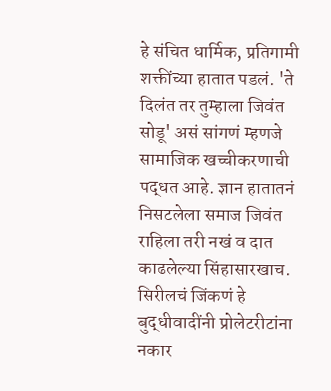हे संचित धार्मिक, प्रतिगामी शक्तींच्या हातात पडलं. 'ते दिलंत तर तुम्हाला जिवंत सोडू' असं सांगणं म्हणजे सामाजिक खच्चीकरणाची पद्धत आहे. ज्ञान हातातनं निसटलेला समाज जिवंत राहिला तरी नखं व दात काढलेल्या सिंहासारखाच. सिरीलचं जिंकणं हे बुद्धीवादींनी प्रोलेटरीटांना नकार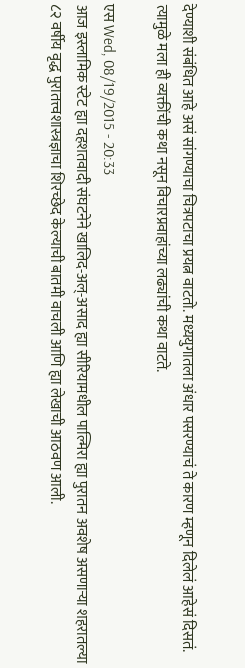देण्याशी संबंधित आहे असं सांगण्याचा चित्रपटाचा प्रयत्न वाटतो. मध्ययुगातला अंधार पसरण्याचं ते कारण म्हणून दिलेलं आहेसं दिसतं. त्यामुळे मला ही व्यक्तींची कथा नसून विचारप्रवाहांच्या लढ्यांची कथा वाटते.

एस Wed, 08/19/2015 - 20:33
आज इस्लामिक स्टेट ह्या दहशतवादी संघटनेने खालिद-अल्-असाद ह्या सीरियामधील पाल्मिरा ह्या पुरातन अवशेष असणार्‍या शहरातल्या ८२ वर्षीय वृद्ध पुरातत्त्वशास्त्रज्ञाचा शिरच्छेद केल्याची बातमी वाचली आणि ह्या लेखाची आठवण आली.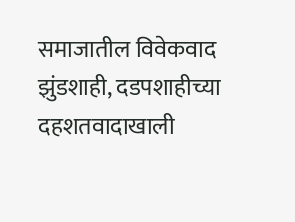समाजातील विवेकवाद झुंडशाही, दडपशाहीच्या दहशतवादाखाली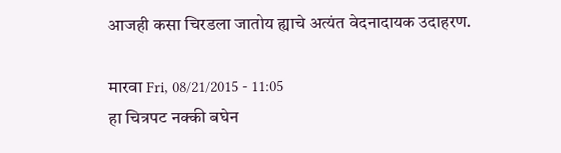आजही कसा चिरडला जातोय ह्याचे अत्यंत वेदनादायक उदाहरण.

मारवा Fri, 08/21/2015 - 11:05
हा चित्रपट नक्की बघेन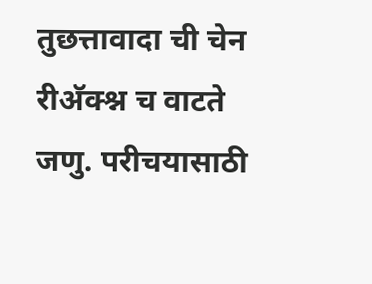तुछत्तावादा ची चेन रीअ‍ॅक्श्न च वाटते जणु. परीचयासाठी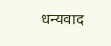धन्यवाद